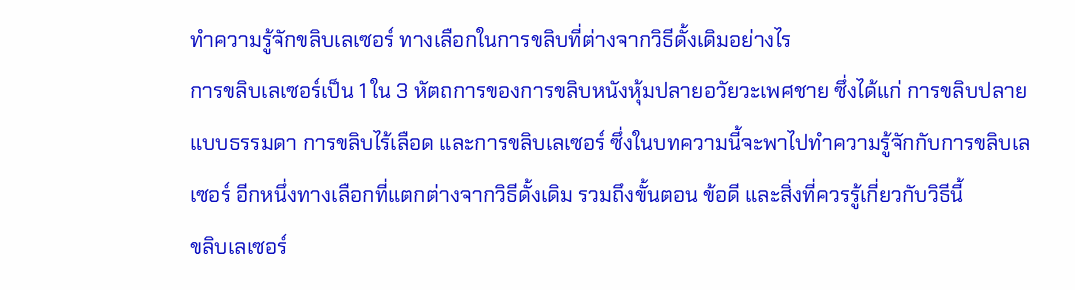ทำความรู้จักขลิบเลเซอร์ ทางเลือกในการขลิบที่ต่างจากวิธีดั้งเดิมอย่างไร
การขลิบเลเซอร์เป็น 1 ใน 3 หัตถการของการขลิบหนังหุ้มปลายอวัยวะเพศชาย ซึ่งได้แก่ การขลิบปลายแบบธรรมดา การขลิบไร้เลือด และการขลิบเลเซอร์ ซึ่งในบทความนี้จะพาไปทำความรู้จักกับการขลิบเลเซอร์ อีกหนึ่งทางเลือกที่แตกต่างจากวิธีดั้งเดิม รวมถึงขั้นตอน ข้อดี และสิ่งที่ควรรู้เกี่ยวกับวิธีนี้
ขลิบเลเซอร์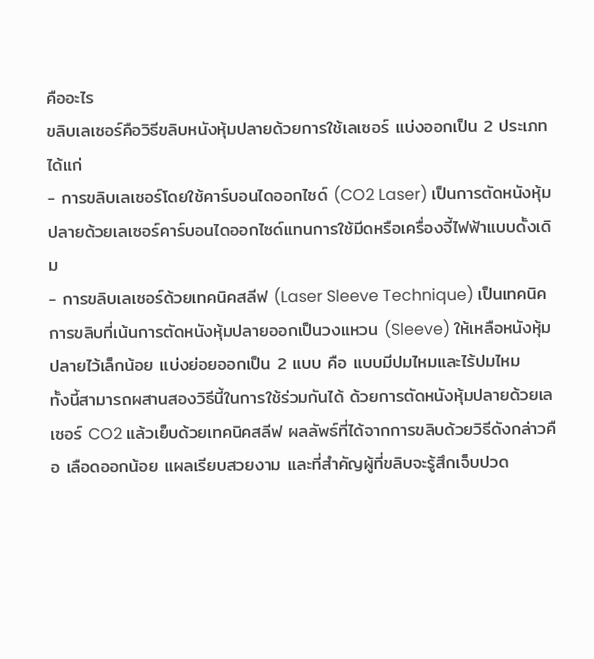คืออะไร
ขลิบเลเซอร์คือวิธีขลิบหนังหุ้มปลายด้วยการใช้เลเซอร์ แบ่งออกเป็น 2 ประเภท ได้แก่
- การขลิบเลเซอร์โดยใช้คาร์บอนไดออกไซด์ (CO2 Laser) เป็นการตัดหนังหุ้มปลายด้วยเลเซอร์คาร์บอนไดออกไซด์แทนการใช้มีดหรือเครื่องจี้ไฟฟ้าแบบดั้งเดิม
- การขลิบเลเซอร์ด้วยเทคนิคสลีฟ (Laser Sleeve Technique) เป็นเทคนิคการขลิบที่เน้นการตัดหนังหุ้มปลายออกเป็นวงแหวน (Sleeve) ให้เหลือหนังหุ้มปลายไว้เล็กน้อย แบ่งย่อยออกเป็น 2 แบบ คือ แบบมีปมไหมและไร้ปมไหม
ทั้งนี้สามารถผสานสองวิธีนี้ในการใช้ร่วมกันได้ ด้วยการตัดหนังหุ้มปลายด้วยเลเซอร์ CO2 แล้วเย็บด้วยเทคนิคสลีฟ ผลลัพธ์ที่ได้จากการขลิบด้วยวิธีดังกล่าวคือ เลือดออกน้อย แผลเรียบสวยงาม และที่สำคัญผู้ที่ขลิบจะรู้สึกเจ็บปวด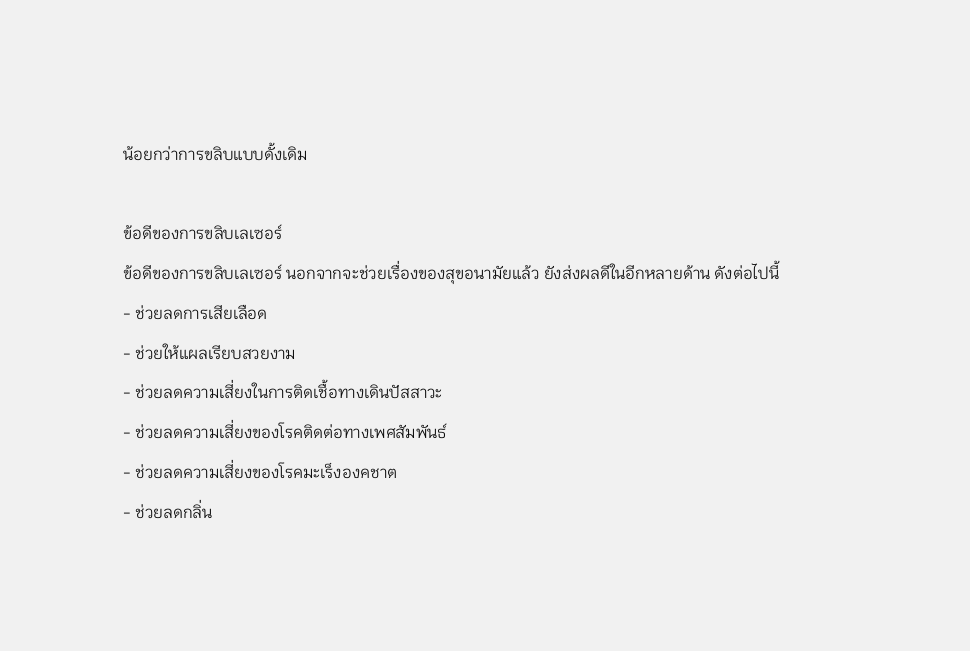น้อยกว่าการขลิบแบบดั้งเดิม

ข้อดีของการขลิบเลเซอร์
ข้อดีของการขลิบเลเซอร์ นอกจากจะช่วยเรื่องของสุขอนามัยแล้ว ยังส่งผลดีในอีกหลายด้าน ดังต่อไปนี้
- ช่วยลดการเสียเลือด
- ช่วยให้แผลเรียบสวยงาม
- ช่วยลดความเสี่ยงในการติดเชื้อทางเดินปัสสาวะ
- ช่วยลดความเสี่ยงของโรคติดต่อทางเพศสัมพันธ์
- ช่วยลดความเสี่ยงของโรคมะเร็งองคชาต
- ช่วยลดกลิ่น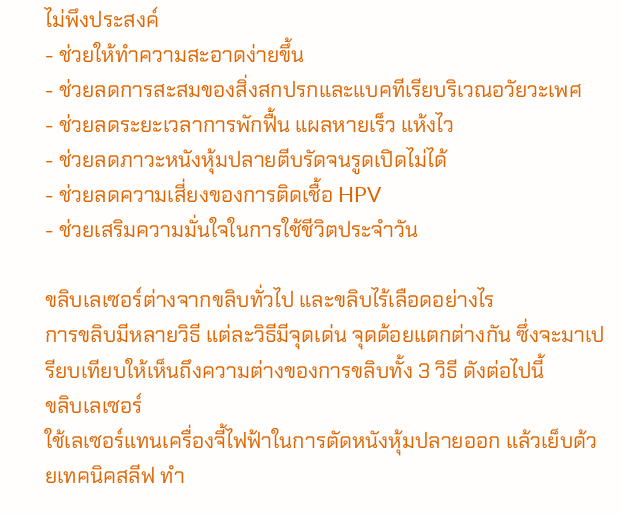ไม่พึงประสงค์
- ช่วยให้ทำความสะอาดง่ายขึ้น
- ช่วยลดการสะสมของสิ่งสกปรกและแบคทีเรียบริเวณอวัยวะเพศ
- ช่วยลดระยะเวลาการพักฟื้น แผลหายเร็ว แห้งไว
- ช่วยลดภาวะหนังหุ้มปลายตีบรัดจนรูดเปิดไม่ได้
- ช่วยลดความเสี่ยงของการติดเชื้อ HPV
- ช่วยเสริมความมั่นใจในการใช้ชีวิตประจำวัน

ขลิบเลเซอร์ต่างจากขลิบทั่วไป และขลิบไร้เลือดอย่างไร
การขลิบมีหลายวิธี แต่ละวิธีมีจุดเด่น จุดด้อยแตกต่างกัน ซึ่งจะมาเปรียบเทียบให้เห็นถึงความต่างของการขลิบทั้ง 3 วิธี ดังต่อไปนี้
ขลิบเลเซอร์
ใช้เลเซอร์แทนเครื่องจี้ไฟฟ้าในการตัดหนังหุ้มปลายออก แล้วเย็บด้วยเทคนิคสลีฟ ทำ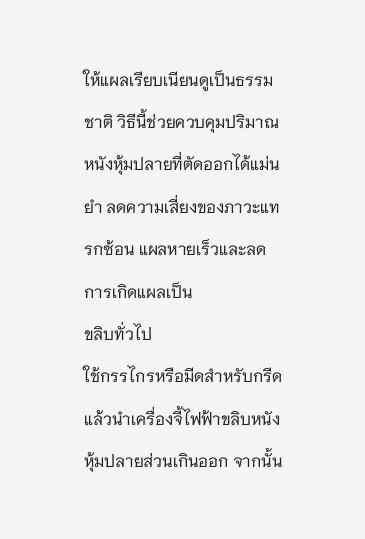ให้แผลเรียบเนียนดูเป็นธรรมชาติ วิธีนี้ช่วยควบคุมปริมาณหนังหุ้มปลายที่ตัดออกได้แม่นยำ ลดความเสี่ยงของภาวะแทรกซ้อน แผลหายเร็วและลดการเกิดแผลเป็น
ขลิบทั่วไป
ใช้กรรไกรหรือมีดสำหรับกรีด แล้วนำเครื่องจี้ไฟฟ้าขลิบหนังหุ้มปลายส่วนเกินออก จากนั้น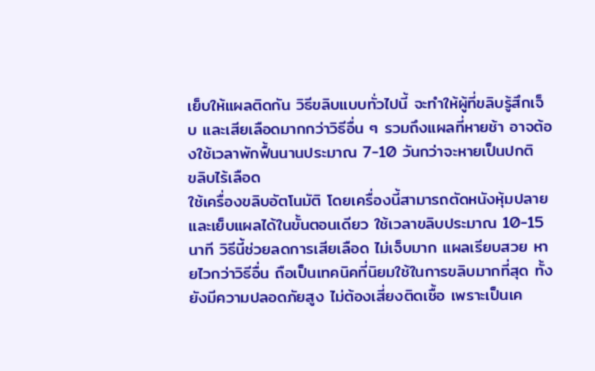เย็บให้แผลติดกัน วิธีขลิบแบบทั่วไปนี้ จะทำให้ผู้ที่ขลิบรู้สึกเจ็บ และเสียเลือดมากกว่าวิธีอื่น ๆ รวมถึงแผลที่หายช้า อาจต้องใช้เวลาพักฟื้นนานประมาณ 7-10 วันกว่าจะหายเป็นปกติ
ขลิบไร้เลือด
ใช้เครื่องขลิบอัตโนมัติ โดยเครื่องนี้สามารถตัดหนังหุ้มปลายและเย็บแผลได้ในขั้นตอนเดียว ใช้เวลาขลิบประมาณ 10-15 นาที วิธีนี้ช่วยลดการเสียเลือด ไม่เจ็บมาก แผลเรียบสวย หายไวกว่าวิธีอื่น ถือเป็นเทคนิคที่นิยมใช้ในการขลิบมากที่สุด ทั้งยังมีความปลอดภัยสูง ไม่ต้องเสี่ยงติดเชื้อ เพราะเป็นเค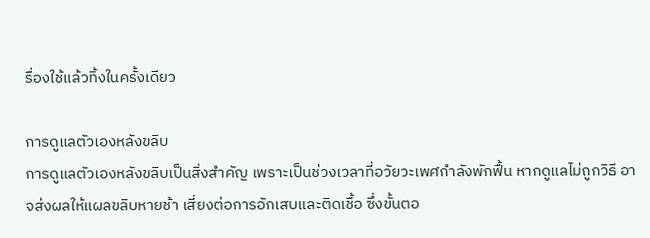รื่องใช้แล้วทิ้งในครั้งเดียว

การดูแลตัวเองหลังขลิบ
การดูแลตัวเองหลังขลิบเป็นสิ่งสำคัญ เพราะเป็นช่วงเวลาที่อวัยวะเพศกำลังพักฟื้น หากดูแลไม่ถูกวิธี อาจส่งผลให้แผลขลิบหายช้า เสี่ยงต่อการอักเสบและติดเชื้อ ซึ่งขั้นตอ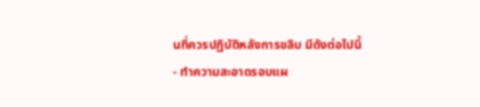นที่ควรปฏิบัติหลังการขลิบ มีดังต่อไปนี้
- ทำความสะอาดรอบแผ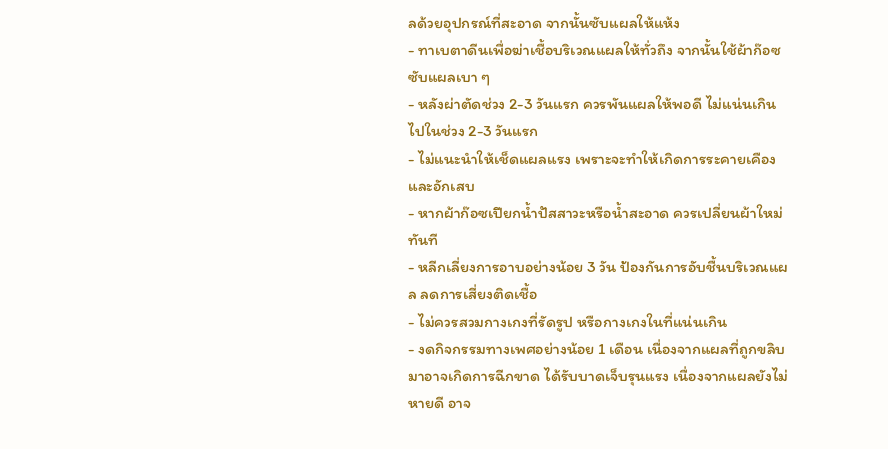ลด้วยอุปกรณ์ที่สะอาด จากนั้นซับแผลให้แห้ง
- ทาเบตาดีนเพื่อฆ่าเชื้อบริเวณแผลให้ทั่วถึง จากนั้นใช้ผ้าก๊อซซับแผลเบา ๆ
- หลังผ่าตัดช่วง 2-3 วันแรก ควรพันแผลให้พอดี ไม่แน่นเกินไปในช่วง 2-3 วันแรก
- ไม่แนะนำให้เช็ดแผลแรง เพราะจะทำให้เกิดการระคายเคืองและอักเสบ
- หากผ้าก๊อซเปียกน้ำปัสสาวะหรือน้ำสะอาด ควรเปลี่ยนผ้าใหม่ทันที
- หลีกเลี่ยงการอาบอย่างน้อย 3 วัน ป้องกันการอับชื้นบริเวณแผล ลดการเสี่ยงติดเชื้อ
- ไม่ควรสวมกางเกงที่รัดรูป หรือกางเกงในที่แน่นเกิน
- งดกิจกรรมทางเพศอย่างน้อย 1 เดือน เนื่องจากแผลที่ถูกขลิบมาอาจเกิดการฉีกขาด ได้รับบาดเจ็บรุนแรง เนื่องจากแผลยังไม่หายดี อาจ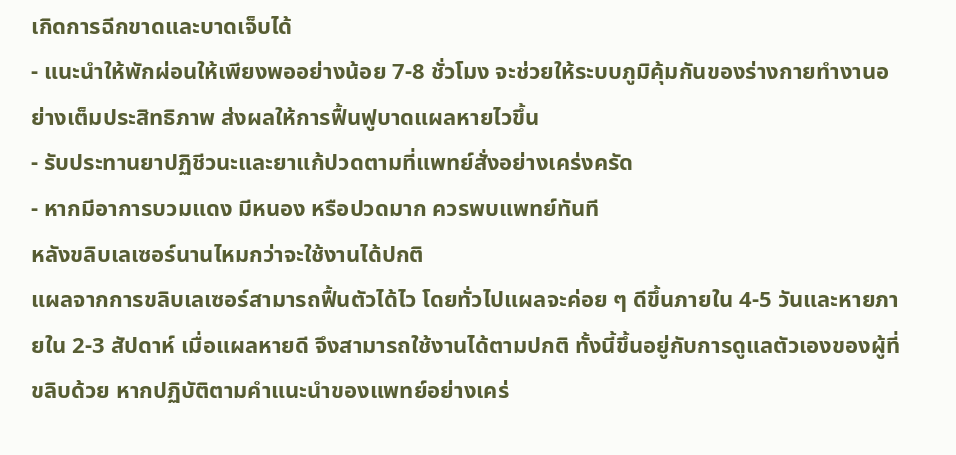เกิดการฉีกขาดและบาดเจ็บได้
- แนะนำให้พักผ่อนให้เพียงพออย่างน้อย 7-8 ชั่วโมง จะช่วยให้ระบบภูมิคุ้มกันของร่างกายทำงานอย่างเต็มประสิทธิภาพ ส่งผลให้การฟื้นฟูบาดแผลหายไวขึ้น
- รับประทานยาปฏิชีวนะและยาแก้ปวดตามที่แพทย์สั่งอย่างเคร่งครัด
- หากมีอาการบวมแดง มีหนอง หรือปวดมาก ควรพบแพทย์ทันที
หลังขลิบเลเซอร์นานไหมกว่าจะใช้งานได้ปกติ
แผลจากการขลิบเลเซอร์สามารถฟื้นตัวได้ไว โดยทั่วไปแผลจะค่อย ๆ ดีขึ้นภายใน 4-5 วันและหายภายใน 2-3 สัปดาห์ เมื่อแผลหายดี จึงสามารถใช้งานได้ตามปกติ ทั้งนี้ขึ้นอยู่กับการดูแลตัวเองของผู้ที่ขลิบด้วย หากปฏิบัติตามคำแนะนำของแพทย์อย่างเคร่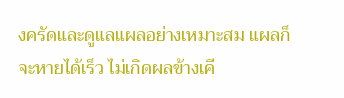งครัดและดูแลแผลอย่างเหมาะสม แผลก็จะหายได้เร็ว ไม่เกิดผลข้างเคี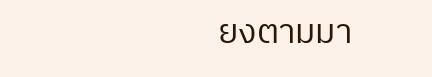ยงตามมา